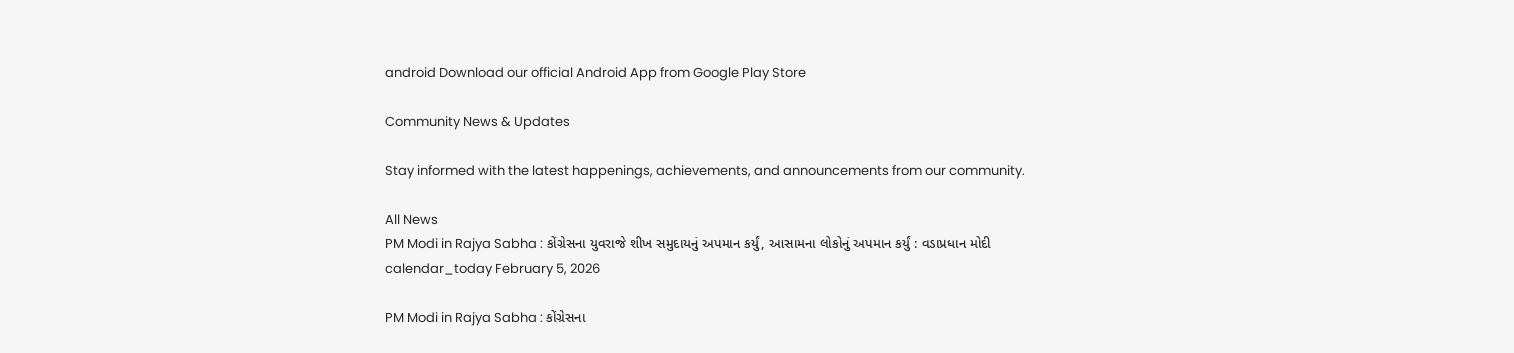android Download our official Android App from Google Play Store

Community News & Updates

Stay informed with the latest happenings, achievements, and announcements from our community.

All News
PM Modi in Rajya Sabha : કોંગ્રેસના યુવરાજે શીખ સમુદાયનું અપમાન કર્યું, આસામના લોકોનું અપમાન કર્યું : વડાપ્રધાન મોદી
calendar_today February 5, 2026

PM Modi in Rajya Sabha : કોંગ્રેસના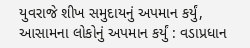યુવરાજે શીખ સમુદાયનું અપમાન કર્યું, આસામના લોકોનું અપમાન કર્યું : વડાપ્રધાન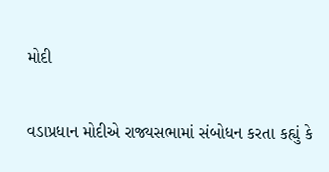મોદી

વડાપ્રધાન મોદીએ રાજ્યસભામાં સંબોધન કરતા કહ્યું કે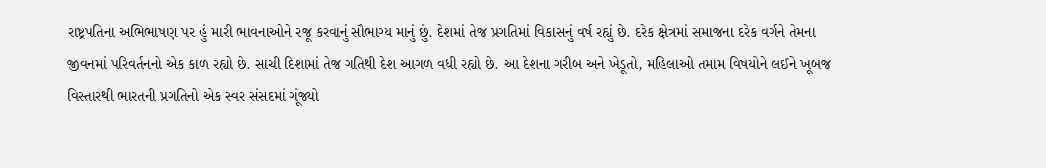રાષ્ટ્રપતિના અભિભાષણ પર હું મારી ભાવનાઓને રજૂ કરવાનું સૌભાગ્ય માનું છું. દેશમાં તેજ પ્રગતિમાં વિકાસનું વર્ષ રહ્યું છે. દરેક ક્ષેત્રમાં સમાજના દરેક વર્ગને તેમના જીવનમાં પરિવર્તનનો એક કાળ રહ્યો છે. સાચી દિશામાં તેજ ગતિથી દેશ આગળ વધી રહ્યો છે. આ દેશના ગરીબ અને ખેડૂતો, મહિલાઓ તમામ વિષયોને લઈને ખૂબજ વિસ્તારથી ભારતની પ્રગતિનો એક સ્વર સંસદમાં ગૂંજ્યો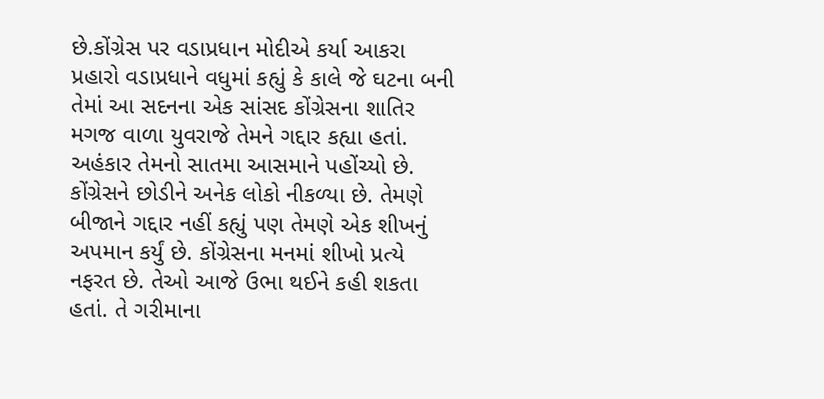છે.કોંગ્રેસ પર વડાપ્રધાન મોદીએ કર્યા આકરા પ્રહારો વડાપ્રધાને વધુમાં કહ્યું કે કાલે જે ઘટના બની તેમાં આ સદનના એક સાંસદ કોંગ્રેસના શાતિર મગજ વાળા યુવરાજે તેમને ગદ્દાર કહ્યા હતાં. અહંકાર તેમનો સાતમા આસમાને પહોંચ્યો છે. કોંગ્રેસને છોડીને અનેક લોકો નીકળ્યા છે. તેમણે બીજાને ગદ્દાર નહીં કહ્યું પણ તેમણે એક શીખનું અપમાન કર્યું છે. કોંગ્રેસના મનમાં શીખો પ્રત્યે નફરત છે. તેઓ આજે ઉભા થઈને કહી શકતા હતાં. તે ગરીમાના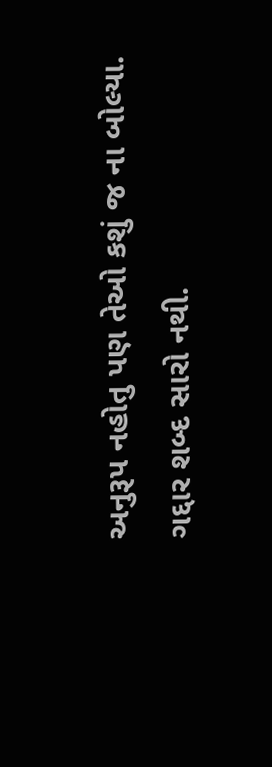અનુરૂપ નહોતુ પણ તેઓ કશું જ ના બોલ્યા. ગદ્દાર શબ્દ સારો નથી.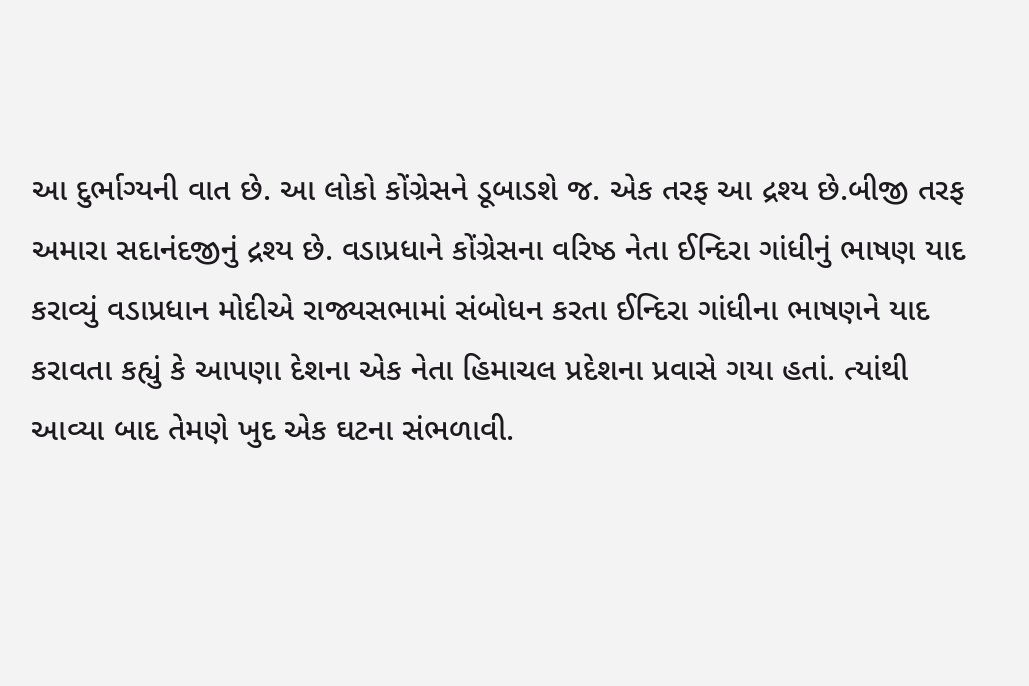આ દુર્ભાગ્યની વાત છે. આ લોકો કોંગ્રેસને ડૂબાડશે જ. એક તરફ આ દ્રશ્ય છે.બીજી તરફ અમારા સદાનંદજીનું દ્રશ્ય છે. વડાપ્રધાને કોંગ્રેસના વરિષ્ઠ નેતા ઈન્દિરા ગાંધીનું ભાષણ યાદ કરાવ્યું વડાપ્રધાન મોદીએ રાજ્યસભામાં સંબોધન કરતા ઈન્દિરા ગાંધીના ભાષણને યાદ કરાવતા કહ્યું કે આપણા દેશના એક નેતા હિમાચલ પ્રદેશના પ્રવાસે ગયા હતાં. ત્યાંથી આવ્યા બાદ તેમણે ખુદ એક ઘટના સંભળાવી.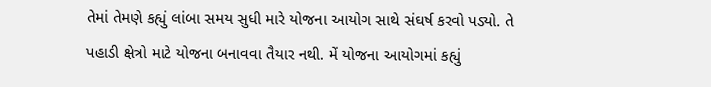તેમાં તેમણે કહ્યું લાંબા સમય સુધી મારે યોજના આયોગ સાથે સંઘર્ષ કરવો પડ્યો. તે પહાડી ક્ષેત્રો માટે યોજના બનાવવા તૈયાર નથી. મેં યોજના આયોગમાં કહ્યું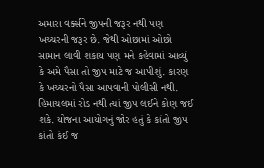અમારા વર્ક્સને જીપની જરૂર નથી પણ ખચ્ચરની જરૂર છે. જેથી ઓછામાં ઓછો સામાન લાવી શકાય પણ મને કહેવામાં આવ્યું કે અમે પૈસા તો જીપ માટે જ આપીશું. કારણ કે ખચ્ચરનો પૈસા આપવાની પોલીસી નથી. હિમાચલમાં રોડ નથી ત્યાં જીપ લઈને કોણ જઈ શકે. યોજના આયોગનું જોર હતું કે કાંતો જીપ કાંતો કંઈ જ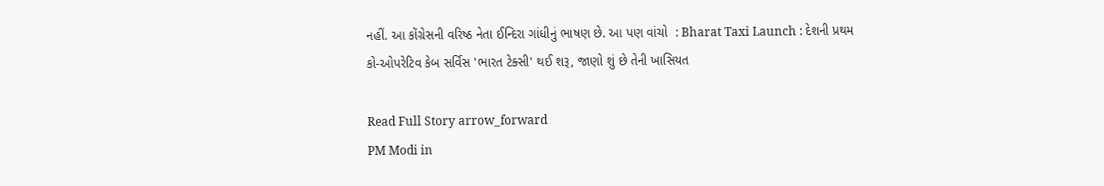નહીં. આ કોંગ્રેસની વરિષ્ઠ નેતા ઈન્દિરા ગાંધીનું ભાષણ છે. આ પણ વાંચો  : Bharat Taxi Launch : દેશની પ્રથમ કો-ઓપરેટિવ કેબ સર્વિસ 'ભારત ટેક્સી' થઈ શરૂ, જાણો શું છે તેની ખાસિયત

Read Full Story arrow_forward
PM Modi in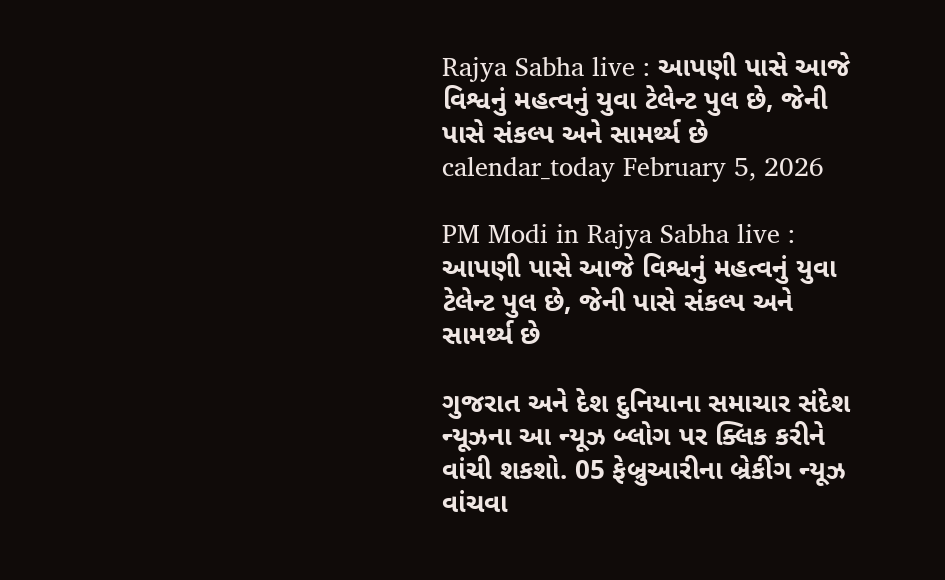Rajya Sabha live : આપણી પાસે આજે વિશ્વનું મહત્વનું યુવા ટેલેન્ટ પુલ છે, જેની પાસે સંકલ્પ અને સામર્થ્ય છે
calendar_today February 5, 2026

PM Modi in Rajya Sabha live : આપણી પાસે આજે વિશ્વનું મહત્વનું યુવા ટેલેન્ટ પુલ છે, જેની પાસે સંકલ્પ અને સામર્થ્ય છે

ગુજરાત અને દેશ દુનિયાના સમાચાર સંદેશ ન્યૂઝના આ ન્યૂઝ બ્લોગ પર ક્લિક કરીને વાંચી શકશો. 05 ફેબ્રુઆરીના બ્રેકીંગ ન્યૂઝ વાંચવા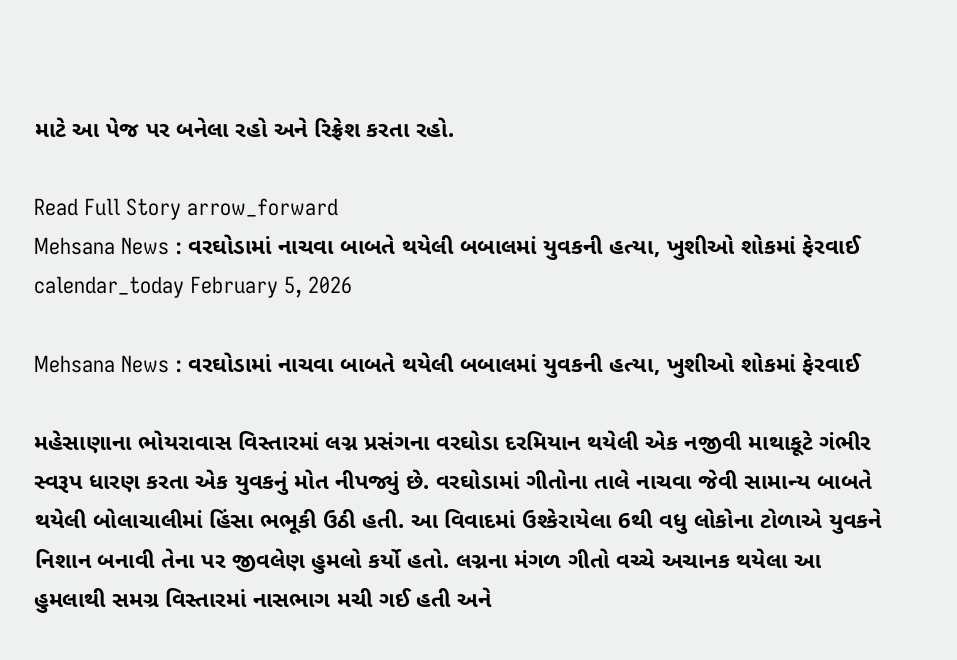માટે આ પેજ પર બનેલા રહો અને રિફ્રેશ કરતા રહો.

Read Full Story arrow_forward
Mehsana News : વરઘોડામાં નાચવા બાબતે થયેલી બબાલમાં યુવકની હત્યા, ખુશીઓ શોકમાં ફેરવાઈ
calendar_today February 5, 2026

Mehsana News : વરઘોડામાં નાચવા બાબતે થયેલી બબાલમાં યુવકની હત્યા, ખુશીઓ શોકમાં ફેરવાઈ

મહેસાણાના ભોયરાવાસ વિસ્તારમાં લગ્ન પ્રસંગના વરઘોડા દરમિયાન થયેલી એક નજીવી માથાકૂટે ગંભીર સ્વરૂપ ધારણ કરતા એક યુવકનું મોત નીપજ્યું છે. વરઘોડામાં ગીતોના તાલે નાચવા જેવી સામાન્ય બાબતે થયેલી બોલાચાલીમાં હિંસા ભભૂકી ઉઠી હતી. આ વિવાદમાં ઉશ્કેરાયેલા 6થી વધુ લોકોના ટોળાએ યુવકને નિશાન બનાવી તેના પર જીવલેણ હુમલો કર્યો હતો. લગ્નના મંગળ ગીતો વચ્ચે અચાનક થયેલા આ હુમલાથી સમગ્ર વિસ્તારમાં નાસભાગ મચી ગઈ હતી અને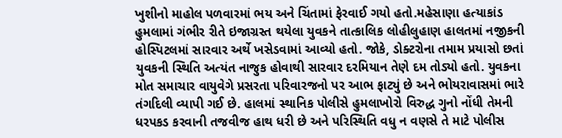ખુશીનો માહોલ પળવારમાં ભય અને ચિંતામાં ફેરવાઈ ગયો હતો.મહેસાણા હત્યાકાંડ હુમલામાં ગંભીર રીતે ઇજાગ્રસ્ત થયેલા યુવકને તાત્કાલિક લોહીલુહાણ હાલતમાં નજીકની હોસ્પિટલમાં સારવાર અર્થે ખસેડવામાં આવ્યો હતો. જોકે, ડોક્ટરોના તમામ પ્રયાસો છતાં યુવકની સ્થિતિ અત્યંત નાજુક હોવાથી સારવાર દરમિયાન તેણે દમ તોડ્યો હતો. યુવકના મોત સમાચાર વાયુવેગે પ્રસરતા પરિવારજનો પર આભ ફાટ્યું છે અને ભોયરાવાસમાં ભારે તંગદિલી વ્યાપી ગઈ છે. હાલમાં સ્થાનિક પોલીસે હુમલાખોરો વિરુદ્ધ ગુનો નોંધી તેમની ધરપકડ કરવાની તજવીજ હાથ ધરી છે અને પરિસ્થિતિ વધુ ન વણસે તે માટે પોલીસ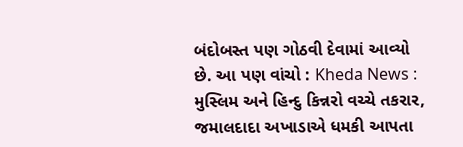બંદોબસ્ત પણ ગોઠવી દેવામાં આવ્યો છે. આ પણ વાંચો : Kheda News : મુસ્લિમ અને હિન્દુ કિન્નરો વચ્ચે તકરાર, જમાલદાદા અખાડાએ ધમકી આપતા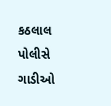કઠલાલ પોલીસે ગાડીઓ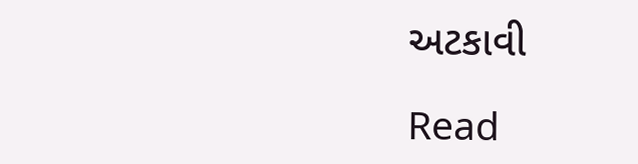અટકાવી

Read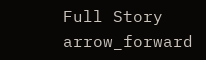Full Story arrow_forward